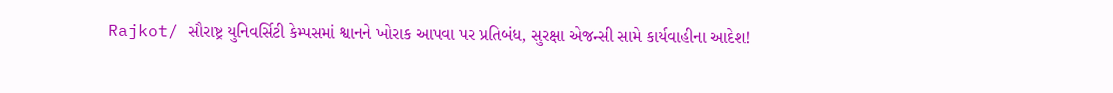Rajkot/ સૌરાષ્ટ્ર યુનિવર્સિટી કેમ્પસમાં શ્વાનને ખોરાક આપવા પર પ્રતિબંધ, સુરક્ષા એજન્સી સામે કાર્યવાહીના આદેશ!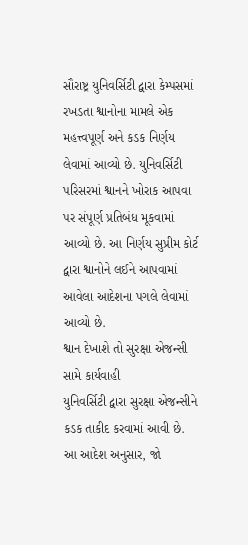સૌરાષ્ટ્ર યુનિવર્સિટી દ્વારા કેમ્પસમાં રખડતા શ્વાનોના મામલે એક મહત્ત્વપૂર્ણ અને કડક નિર્ણય લેવામાં આવ્યો છે. યુનિવર્સિટી પરિસરમાં શ્વાનને ખોરાક આપવા પર સંપૂર્ણ પ્રતિબંધ મૂકવામાં આવ્યો છે. આ નિર્ણય સુપ્રીમ કોર્ટ દ્વારા શ્વાનોને લઈને આપવામાં આવેલા આદેશના પગલે લેવામાં આવ્યો છે.
શ્વાન દેખાશે તો સુરક્ષા એજન્સી સામે કાર્યવાહી
યુનિવર્સિટી દ્વારા સુરક્ષા એજન્સીને કડક તાકીદ કરવામાં આવી છે. આ આદેશ અનુસાર, જો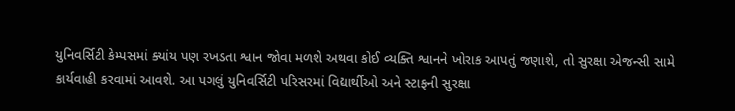યુનિવર્સિટી કેમ્પસમાં ક્યાંય પણ રખડતા શ્વાન જોવા મળશે અથવા કોઈ વ્યક્તિ શ્વાનને ખોરાક આપતું જણાશે, તો સુરક્ષા એજન્સી સામે કાર્યવાહી કરવામાં આવશે. આ પગલું યુનિવર્સિટી પરિસરમાં વિદ્યાર્થીઓ અને સ્ટાફની સુરક્ષા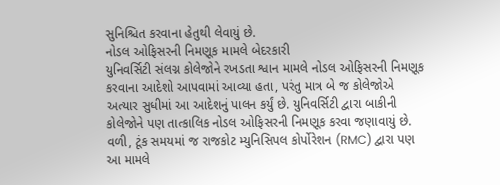સુનિશ્ચિત કરવાના હેતુથી લેવાયું છે.
નોડલ ઓફિસરની નિમણૂક મામલે બેદરકારી
યુનિવર્સિટી સંલગ્ન કોલેજોને રખડતા શ્વાન મામલે નોડલ ઓફિસરની નિમણૂક કરવાના આદેશો આપવામાં આવ્યા હતા, પરંતુ માત્ર બે જ કોલેજોએ અત્યાર સુધીમાં આ આદેશનું પાલન કર્યું છે. યુનિવર્સિટી દ્વારા બાકીની કોલેજોને પણ તાત્કાલિક નોડલ ઓફિસરની નિમણૂક કરવા જણાવાયું છે.
વળી, ટૂંક સમયમાં જ રાજકોટ મ્યુનિસિપલ કોર્પોરેશન (RMC) દ્વારા પણ આ મામલે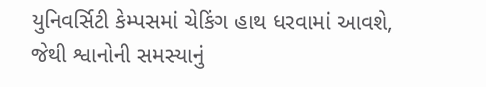યુનિવર્સિટી કેમ્પસમાં ચેકિંગ હાથ ધરવામાં આવશે, જેથી શ્વાનોની સમસ્યાનું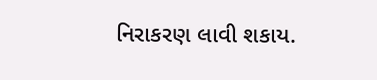નિરાકરણ લાવી શકાય.